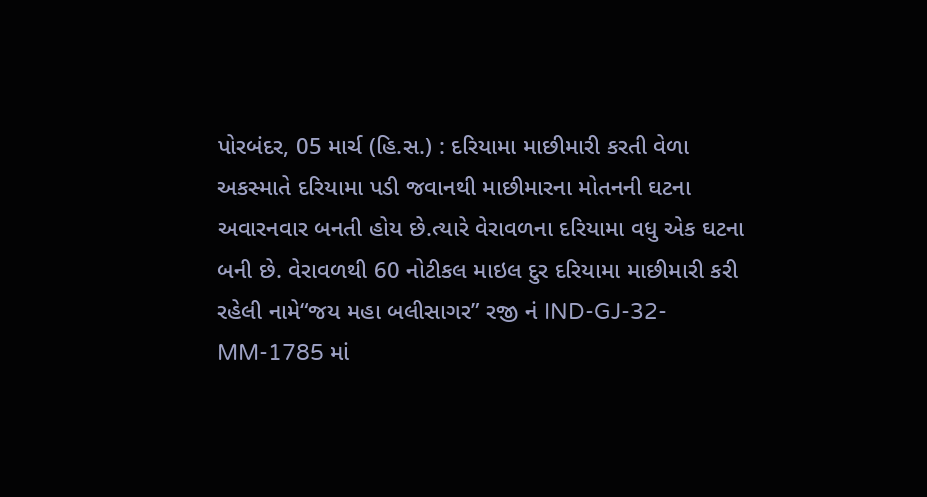પોરબંદર, 05 માર્ચ (હિ.સ.) : દરિયામા માછીમારી કરતી વેળા અકસ્માતે દરિયામા પડી જવાનથી માછીમારના મોતનની ઘટના અવારનવાર બનતી હોય છે.ત્યારે વેરાવળના દરિયામા વધુ એક ઘટના બની છે. વેરાવળથી 60 નોટીકલ માઇલ દુર દરિયામા માછીમારી કરી રહેલી નામે“જય મહા બલીસાગર” રજી નં IND-GJ-32-MM-1785 માં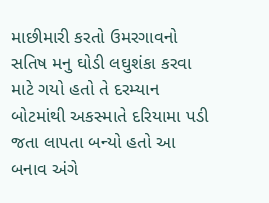માછીમારી કરતો ઉમરગાવનો સતિષ મનુ ઘોડી લઘુશંકા કરવા માટે ગયો હતો તે દરમ્યાન બોટમાંથી અકસ્માતે દરિયામા પડી જતા લાપતા બન્યો હતો આ બનાવ અંગે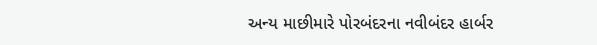અન્ય માછીમારે પોરબંદરના નવીબંદર હાર્બર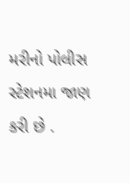મરીનો પોલીસ સ્ટેશનમા જાણ કરી છે .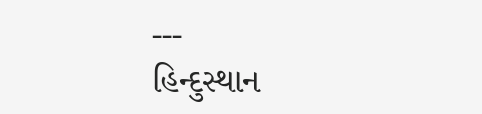---
હિન્દુસ્થાન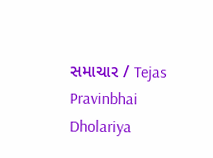સમાચાર / Tejas Pravinbhai Dholariya